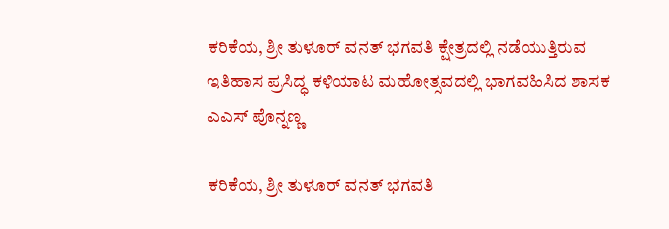ಕರಿಕೆಯ, ಶ್ರೀ ತುಳೂರ್ ವನತ್ ಭಗವತಿ ಕ್ಷೇತ್ರದಲ್ಲಿ ನಡೆಯುತ್ತಿರುವ ಇತಿಹಾಸ ಪ್ರಸಿದ್ಧ ಕಳಿಯಾಟ ಮಹೋತ್ಸವದಲ್ಲಿ ಭಾಗವಹಿಸಿದ ಶಾಸಕ ಎಎಸ್ ಪೊನ್ನಣ್ಣ

ಕರಿಕೆಯ, ಶ್ರೀ ತುಳೂರ್ ವನತ್ ಭಗವತಿ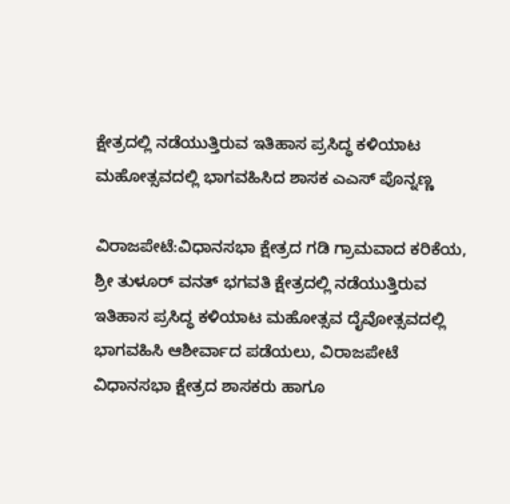ಕ್ಷೇತ್ರದಲ್ಲಿ ನಡೆಯುತ್ತಿರುವ ಇತಿಹಾಸ ಪ್ರಸಿದ್ಧ ಕಳಿಯಾಟ ಮಹೋತ್ಸವದಲ್ಲಿ ಭಾಗವಹಿಸಿದ ಶಾಸಕ ಎಎಸ್ ಪೊನ್ನಣ್ಣ

ವಿರಾಜಪೇಟೆ:ವಿಧಾನಸಭಾ ಕ್ಷೇತ್ರದ ಗಡಿ ಗ್ರಾಮವಾದ ಕರಿಕೆಯ, ಶ್ರೀ ತುಳೂರ್ ವನತ್ ಭಗವತಿ ಕ್ಷೇತ್ರದಲ್ಲಿ ನಡೆಯುತ್ತಿರುವ ಇತಿಹಾಸ ಪ್ರಸಿದ್ಧ ಕಳಿಯಾಟ ಮಹೋತ್ಸವ ದೈವೋತ್ಸವದಲ್ಲಿ ಭಾಗವಹಿಸಿ ಆಶೀರ್ವಾದ ಪಡೆಯಲು, ವಿರಾಜಪೇಟೆ ವಿಧಾನಸಭಾ ಕ್ಷೇತ್ರದ ಶಾಸಕರು ಹಾಗೂ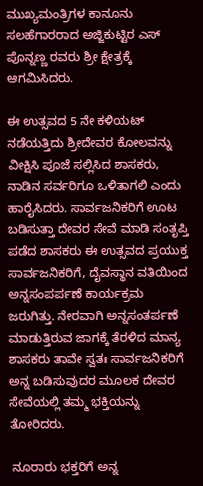ಮುಖ್ಯಮಂತ್ರಿಗಳ ಕಾನೂನು ಸಲಹೆಗಾರರಾದ ಅಜ್ಜಿಕುಟ್ಟಿರ ಎಸ್ ಪೊನ್ನಣ್ಣ ರವರು ಶ್ರೀ ಕ್ಷೇತ್ರಕ್ಕೆ ಆಗಮಿಸಿದರು.

ಈ ಉತ್ಸವದ 5 ನೇ ಕಳಿಯಟ್ ನಡೆಯತ್ತಿದು ಶ್ರೀದೇವರ ಕೋಲವನ್ನು ವೀಕ್ಷಿಸಿ ಪೂಜೆ ಸಲ್ಲಿಸಿದ ಶಾಸಕರು, ನಾಡಿನ ಸರ್ವರಿಗೂ ಒಳಿತಾಗಲಿ ಎಂದು ಹಾರೈಸಿದರು. ಸಾರ್ವಜನಿಕರಿಗೆ ಊಟ ಬಡಿಸುತ್ತಾ ದೇವರ ಸೇವೆ ಮಾಡಿ ಸಂತೃಪ್ತಿ ಪಡೆದ ಶಾಸಕರು ಈ ಉತ್ಸವದ ಪ್ರಯುಕ್ತ ಸಾರ್ವಜನಿಕರಿಗೆ, ದೈವಸ್ಥಾನ ವತಿಯಿಂದ ಅನ್ನಸಂಪರ್ಪಣೆ ಕಾರ್ಯಕ್ರಮ ಜರುಗಿತ್ತು. ನೇರವಾಗಿ ಅನ್ನಸಂತರ್ಪಣೆ ಮಾಡುತ್ತಿರುವ ಜಾಗಕ್ಕೆ ತೆರಳಿದ ಮಾನ್ಯ ಶಾಸಕರು ತಾವೇ ಸ್ವತಃ ಸಾರ್ವಜನಿಕರಿಗೆ ಅನ್ನ ಬಡಿಸುವುದರ ಮೂಲಕ ದೇವರ ಸೇವೆಯಲ್ಲಿ ತಮ್ಮ ಭಕ್ತಿಯನ್ನು ತೋರಿದರು.

 ನೂರಾರು ಭಕ್ತರಿಗೆ ಅನ್ನ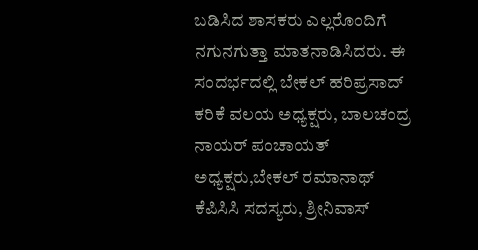ಬಡಿಸಿದ ಶಾಸಕರು ಎಲ್ಲರೊಂದಿಗೆ ನಗುನಗುತ್ತಾ ಮಾತನಾಡಿಸಿದರು. ಈ ಸಂದರ್ಭದಲ್ಲಿ ಬೇಕಲ್ ಹರಿಪ್ರಸಾದ್ ಕರಿಕೆ ವಲಯ ಅಧ್ಯಕ್ಷರು, ಬಾಲಚಂದ್ರ ನಾಯರ್ ಪಂಚಾಯತ್ ಅಧ್ಯಕ್ಷರು,ಬೇಕಲ್ ರಮಾನಾಥ್ ಕೆಪಿಸಿಸಿ ಸದಸ್ಯರು, ಶ್ರೀನಿವಾಸ್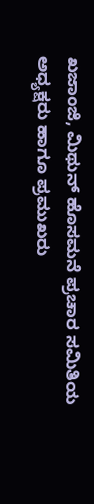ಖಜಾಂಜಿ, ಮಿಥುನ್ ಹೊಸಮನೆ ಪ್ರಚಾರ ಸಮಿತಿಯ ಅಧ್ಯಕ್ಷರು ಹಾಗೂ ಪ್ರಮುಖರು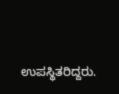ಉಪಸ್ಥಿತರಿದ್ದರು.